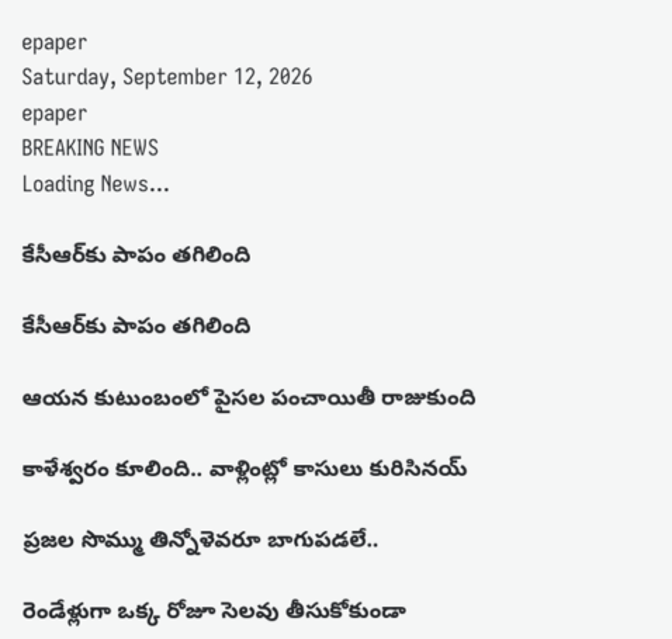epaper
Saturday, September 12, 2026
epaper
BREAKING NEWS
Loading News...

కేసీఆర్‌కు పాపం త‌గిలింది

కేసీఆర్‌కు పాపం త‌గిలింది

ఆయ‌న కుటుంబంలో పైస‌ల పంచాయితీ రాజుకుంది

కాళేశ్వ‌రం కూలింది.. వాళ్లింట్లో కాసులు కురిసిన‌య్‌

ప్రజల సొమ్ము తిన్నోళెవ‌రూ బాగుపడ‌లే..

రెండేళ్లుగా ఒక్క రోజూ సెలవు తీసుకోకుండా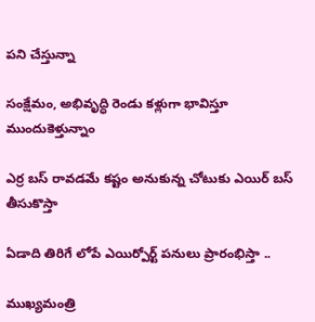పని చేస్తున్నా

సంక్షేమం, అభివృద్ధి రెండు కళ్లుగా భావిస్తూ ముందుకెళ్తున్నాం

ఎర్ర బస్ రావడమే కష్టం అనుకున్న చోటుకు ఎయిర్ బస్ తీసుకొస్తా

ఏడాది తిరిగే లోపే ఎయిర్పోర్ట్ పనులు ప్రారంభిస్తా ..

ముఖ్య‌మంత్రి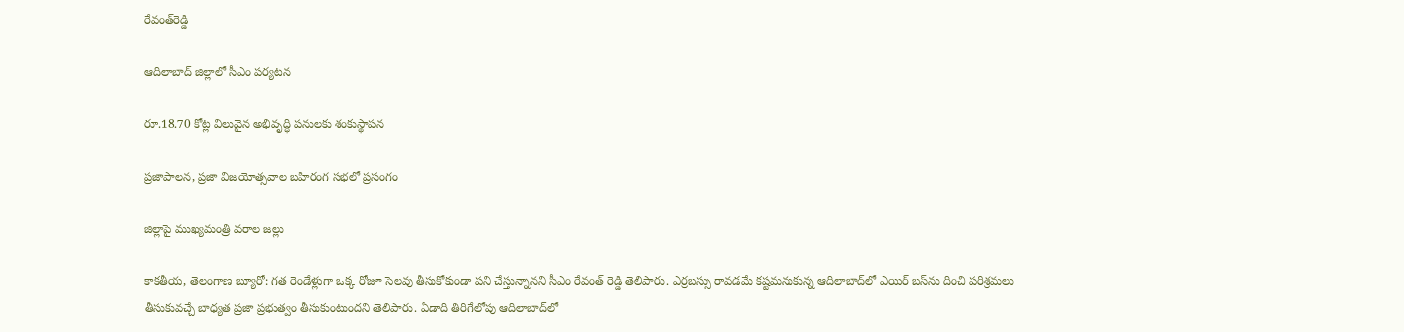రేవంత్‌రెడ్డి

ఆదిలాబాద్ జిల్లాలో సీఎం పర్యటన

రూ.18.70 కోట్ల విలువైన అభివృద్ధి పనులకు శంకుస్థాపన

ప్రజాపాలన, ప్రజా విజయోత్సవాల బహిరంగ సభలో ప్రసంగం

జిల్లాపై ముఖ్య‌మంత్రి వ‌రాల జ‌ల్లు

కాక‌తీయ‌, తెలంగాణ బ్యూరో: గత రెండేళ్లుగా ఒక్క రోజూ సెలవు తీసుకోకుండా పని చేస్తున్నానని సీఎం రేవంత్ రెడ్డి తెలిపారు. ఎర్రబస్సు రావడమే కష్టమనుకున్న ఆదిలాబాద్‌లో ఎయిర్‌ బస్‌ను దించి పరిశ్రమలు తీసుకువచ్చే బాధ్యత ప్రజా ప్రభుత్వం తీసుకుంటుందని తెలిపారు. ఏడాది తిరిగేలోపు ఆదిలాబాద్‌లో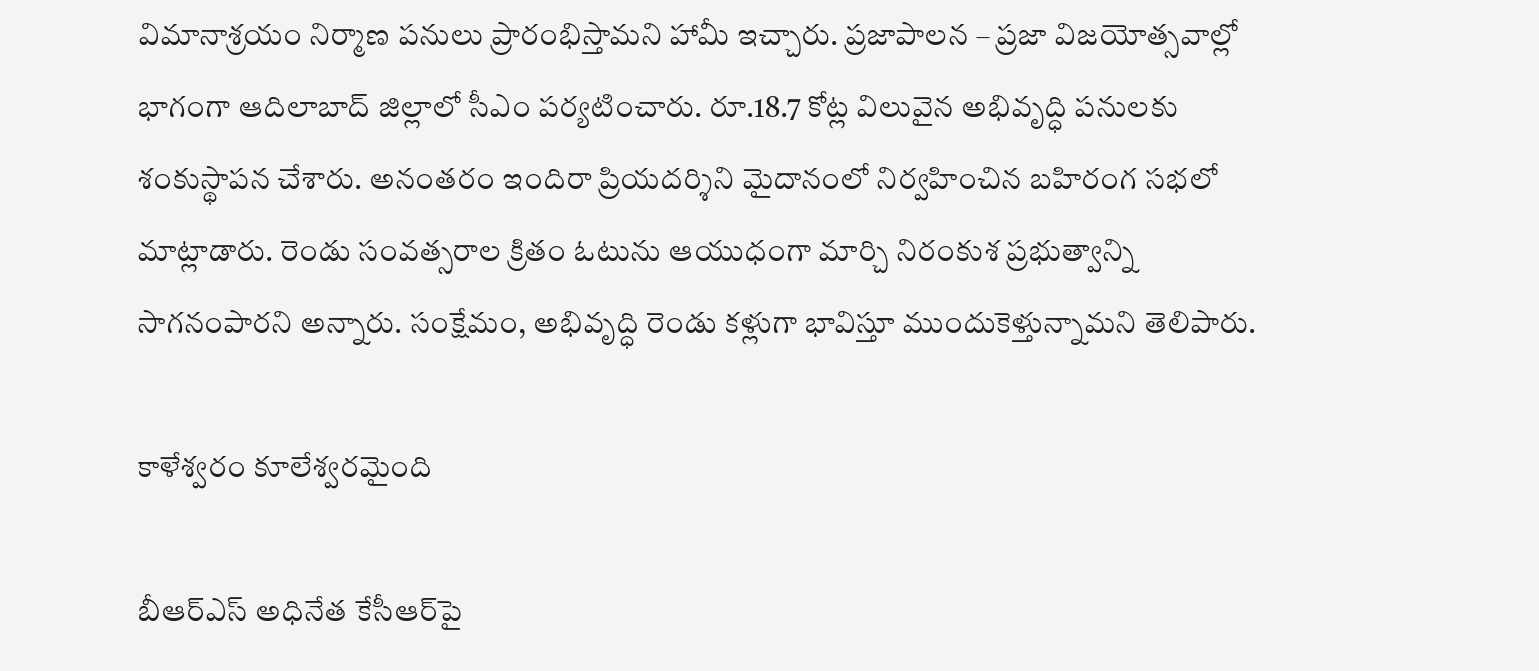విమానాశ్రయం నిర్మాణ పనులు ప్రారంభిస్తామని హామీ ఇచ్చారు. ప్రజాపాలన – ప్రజా విజయోత్సవాల్లో భాగంగా ఆదిలాబాద్ జిల్లాలో సీఎం పర్యటించారు. రూ.18.7 కోట్ల విలువైన అభివృద్ధి పనులకు శంకుస్థాపన చేశారు. అనంతరం ఇందిరా ప్రియదర్శిని మైదానంలో నిర్వహించిన బహిరంగ సభలో మాట్లాడారు. రెండు సంవత్సరాల క్రితం ఓటును ఆయుధంగా మార్చి నిరంకుశ ప్రభుత్వాన్ని సాగనంపారని అన్నారు. సంక్షేమం, అభివృద్ధి రెండు కళ్లుగా భావిస్తూ ముందుకెళ్తున్నామని తెలిపారు.

కాళేశ్వ‌రం కూలేశ్వ‌ర‌మైంది

బీఆర్ఎస్ అధినేత కేసీఆర్‌పై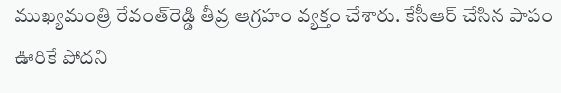ముఖ్యమంత్రి రేవంత్‌రెడ్డి తీవ్ర ఆగ్రహం వ్యక్తం చేశారు. కేసీఆర్ చేసిన పాపం ఊరికే పోదని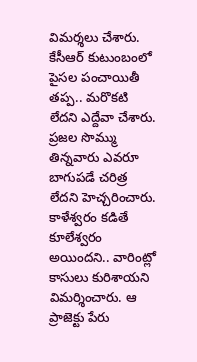విమర్శలు చేశారు. కేసీఆర్ కుటుంబంలో పైస‌ల పంచాయితీ తప్ప.. మరొకటి లేదని ఎద్దేవా చేశారు. ప్రజల సొమ్ము తిన్నవారు ఎవరూ బాగుపడే చరిత్ర లేదని హెచ్చరించారు. కాళేశ్వరం కడితే కూలేశ్వరం అయిందని.. వారింట్లో కాసులు కురిశాయని విమర్శించారు. ఆ ప్రాజెక్టు పేరు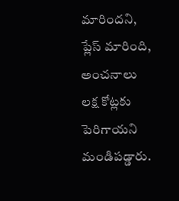మారిందని, ప్లేస్‌ మారింది, అంచనాలు లక్ష కోట్లకు పెరిగాయని మండిప‌డ్డారు.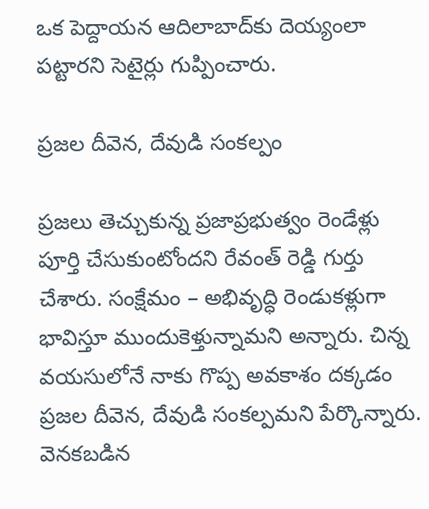ఒక పెద్దాయన ఆదిలాబాద్‌కు దెయ్యంలా పట్టారని సెటైర్లు గుప్పించారు.

ప్రజల దీవెన, దేవుడి సంకల్పం

ప్రజలు తెచ్చుకున్న ప్రజాప్రభుత్వం రెండేళ్లు పూర్తి చేసుకుంటోందని రేవంత్ రెడ్డి గుర్తు చేశారు. సంక్షేమం – అభివృద్ధి రెండుకళ్లుగా భావిస్తూ ముందుకెళ్తున్నామని అన్నారు. చిన్న వయసులోనే నాకు గొప్ప అవకాశం దక్కడం ప్రజల దీవెన, దేవుడి సంకల్పమని పేర్కొన్నారు. వెనకబడిన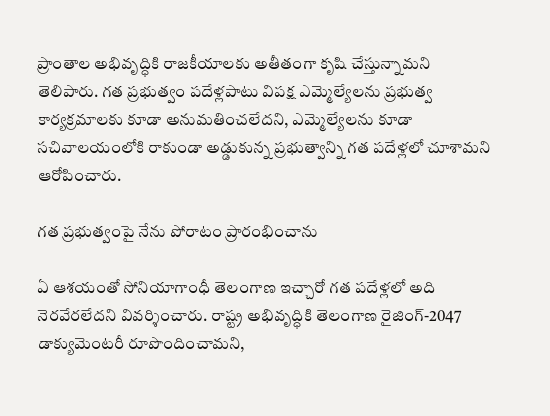ప్రాంతాల అభివృద్ధికి రాజకీయాలకు అతీతంగా కృషి చేస్తున్నామని తెలిపారు. గత ప్రభుత్వం పదేళ్లపాటు విపక్ష ఎమ్మెల్యేలను ప్రభుత్వ కార్యక్రమాలకు కూడా అనుమతించలేదని, ఎమ్మెల్యేలను కూడా సచివాలయంలోకి రాకుండా అడ్డుకున్న ప్రభుత్వాన్ని గత పదేళ్లలో చూశామని ఆరోపించారు.

గత ప్రభుత్వంపై నేను పోరాటం ప్రారంభించాను

ఏ ఆశయంతో సోనియాగాంధీ తెలంగాణ ఇచ్చారో గత పదేళ్లలో అది నెరవేరలేదని వివర్శించారు. రాష్ట్ర అభివృద్ధికి తెలంగాణ రైజింగ్‌-2047 డాక్యుమెంటరీ రూపొందించామని,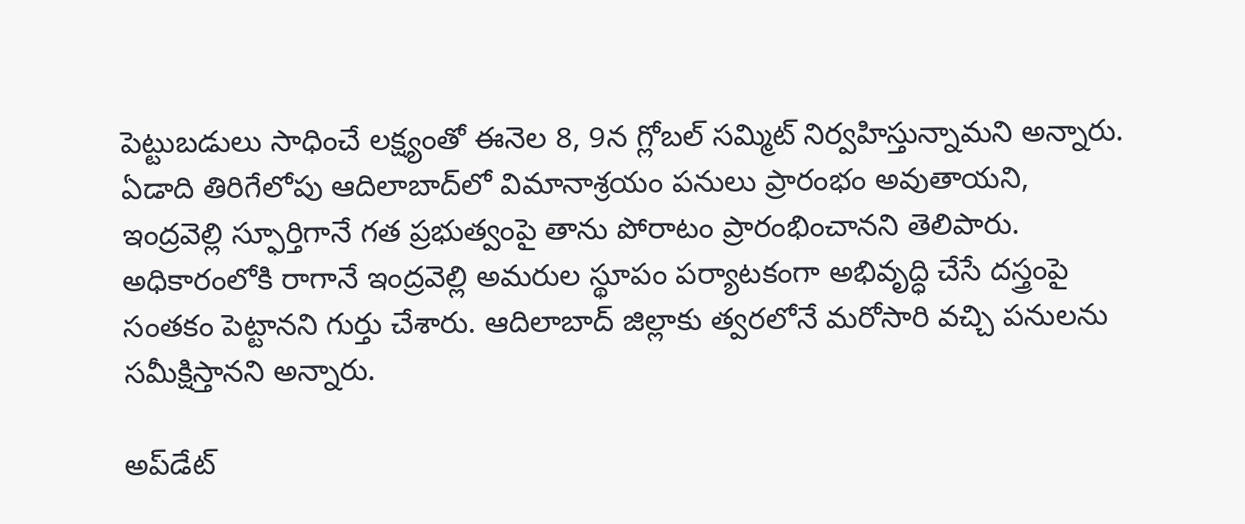పెట్టుబడులు సాధించే లక్ష్యంతో ఈనెల 8, 9న గ్లోబల్‌ సమ్మిట్‌ నిర్వహిస్తున్నామని అన్నారు. ఏడాది తిరిగేలోపు ఆదిలాబాద్‌లో విమానాశ్రయం పనులు ప్రారంభం అవుతాయని, ఇంద్రవెల్లి స్ఫూర్తిగానే గత ప్రభుత్వంపై తాను పోరాటం ప్రారంభించానని తెలిపారు. అధికారంలోకి రాగానే ఇంద్రవెల్లి అమరుల స్థూపం పర్యాటకంగా అభివృద్ధి చేసే దస్త్రంపై సంతకం పెట్టానని గుర్తు చేశారు. ఆదిలాబాద్‌ జిల్లాకు త్వరలోనే మరోసారి వచ్చి పనులను సమీక్షిస్తానని అన్నారు.

అప్‌డేట్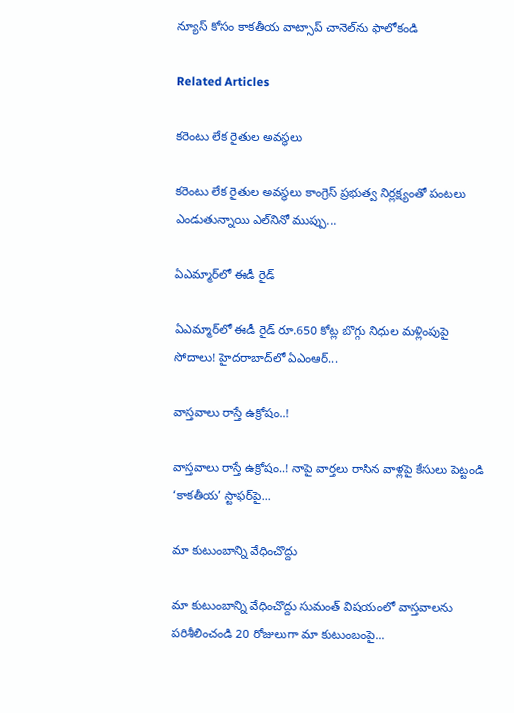న్యూస్ కోసం కాక‌తీయ వాట్సాప్ చానెల్‌ను ఫాలోకండి

Related Articles

కరెంటు లేక రైతుల అవస్థలు

కరెంటు లేక రైతుల అవస్థలు కాంగ్రెస్‌ ప్రభుత్వ నిర్లక్ష్యంతో పంటలు ఎండుతున్నాయి ఎల్‌నినో ముప్పు...

ఏఎమ్మార్‌లో ఈడీ రైడ్‌

ఏఎమ్మార్‌లో ఈడీ రైడ్‌ రూ.650 కోట్ల బొగ్గు నిధుల మళ్లింపుపై సోదాలు! హైదరాబాద్‌లో ఏఎంఆర్‌...

వాస్తవాలు రాస్తే ఉక్రోషం..!

వాస్తవాలు రాస్తే ఉక్రోషం..! నాపై వార్తలు రాసిన వాళ్లపై కేసులు పెట్టండి ‘కాకతీయ’ స్టాఫర్‌పై...

మా కుటుంబాన్ని వేధించొద్దు

మా కుటుంబాన్ని వేధించొద్దు సుమంత్ విష‌యంలో వాస్తవాలను ప‌రిశీలించండి 20 రోజులుగా మా కుటుంబంపై...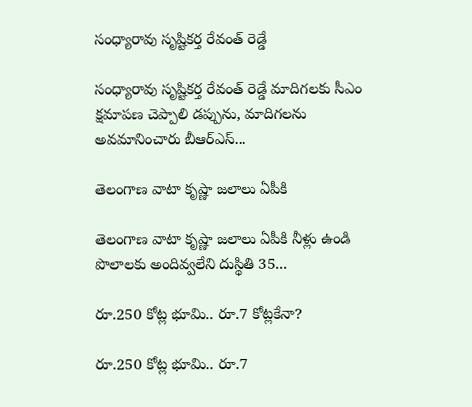సంధ్యారావు సృష్టికర్త రేవంత్‌ రెడ్డే

సంధ్యారావు సృష్టికర్త రేవంత్‌ రెడ్డే మాదిగలకు సీఎం క్షమాపణ చెప్పాలి డప్పును, మాదిగలను అవమానించారు బీఆర్‌ఎస్‌...

తెలంగాణ వాటా కృష్ణా జలాలు ఏపీకి

తెలంగాణ వాటా కృష్ణా జలాలు ఏపీకి నీళ్లు ఉండి పొలాలకు అందివ్వ‌లేని దుస్థితి 35...

రూ.250 కోట్ల భూమి.. రూ.7 కోట్లకేనా?

రూ.250 కోట్ల భూమి.. రూ.7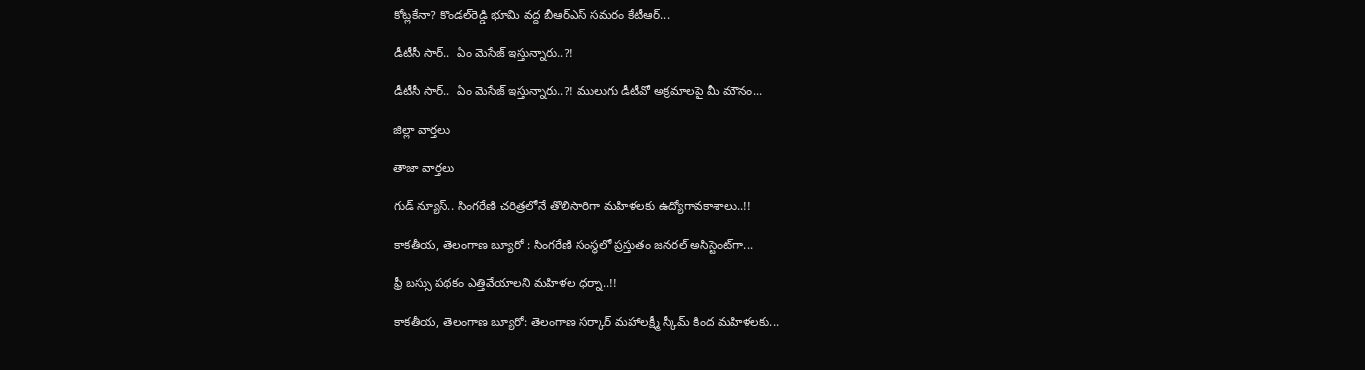కోట్లకేనా? కొండల్‌రెడ్డి భూమి వద్ద బీఆర్‌ఎస్‌ సమరం కేటీఆర్‌...

డీటీసీ సార్‌..  ఏం మెసేజ్ ఇస్తున్నారు..?!

డీటీసీ సార్‌..  ఏం మెసేజ్ ఇస్తున్నారు..?! ములుగు డీటీవో అక్ర‌మాల‌పై మీ మౌనం...

జిల్లా వార్త‌లు

తాజా వార్త‌లు

గుడ్ న్యూస్.. సింగరేణి చరిత్రలోనే తొలిసారిగా మ‌హిళ‌ల‌కు ఉద్యోగావ‌కాశాలు..!!

కాక‌తీయ‌, తెలంగాణ బ్యూరో : సింగరేణి సంస్థలో ప్రస్తుతం జనరల్ అసిస్టెంట్‌గా...

ఫ్రీ బస్సు పథకం ఎత్తివేయాలని మహిళల ధర్నా..!!

కాకతీయ, తెలంగాణ బ్యూరో: తెలంగాణ సర్కార్ మహాలక్ష్మీ స్కీమ్ కింద మహిళలకు...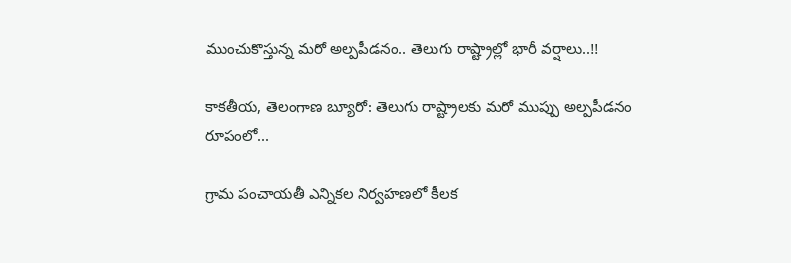ముంచుకొస్తున్న మరో అల్పపీడనం.. తెలుగు రాష్ట్రాల్లో భారీ వర్షాలు..!!

కాకతీయ, తెలంగాణ బ్యూరో: తెలుగు రాష్ట్రాలకు మరో ముప్పు అల్పపీడనం రూపంలో...

గ్రామ పంచాయ‌తీ ఎన్నిక‌ల నిర్వ‌హ‌ణ‌లో కీల‌క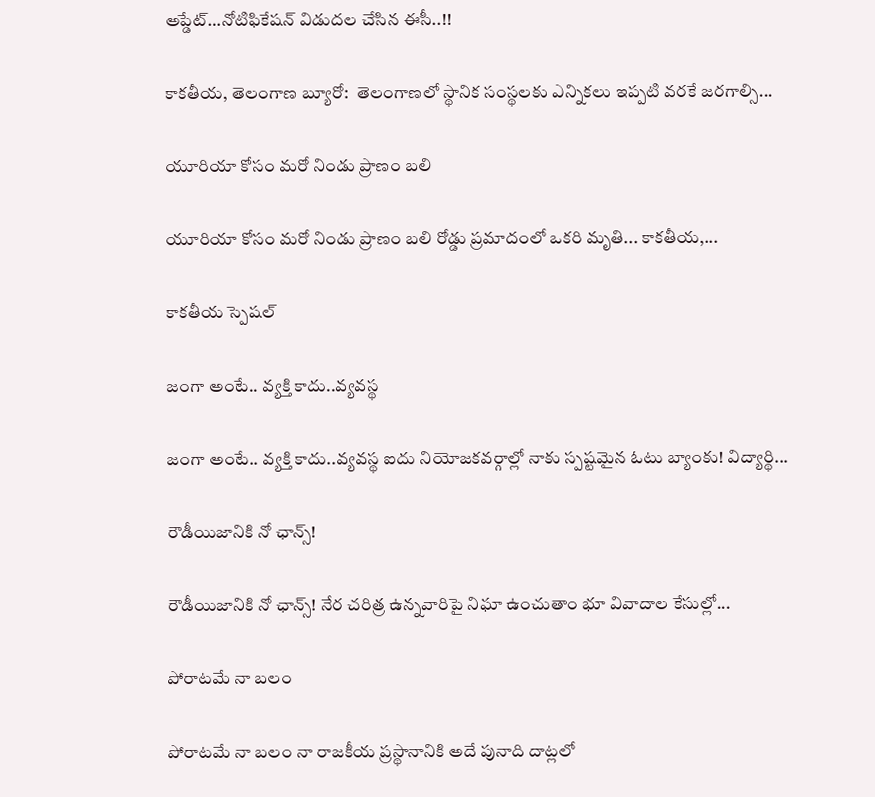అప్డేట్‌…నోటిఫికేషన్ విడుదల చేసిన ఈసీ..!!

కాకతీయ, తెలంగాణ బ్యూరో:  తెలంగాణలో స్థానిక సంస్థలకు ఎన్నికలు ఇప్పటి వరకే జరగాల్సి...

యూరియా కోసం మరో నిండు ప్రాణం బలి

యూరియా కోసం మరో నిండు ప్రాణం బలి రోడ్డు ప్రమాదంలో ఒకరి మృతి... కాకతీయ,...

కాక‌తీయ స్పెష‌ల్‌

జంగా అంటే.. వ్య‌క్తి కాదు..వ్య‌వస్థ‌

జంగా అంటే.. వ్య‌క్తి కాదు..వ్య‌వస్థ‌ ఐదు నియోజ‌క‌వ‌ర్గాల్లో నాకు స్ప‌ష్ట‌మైన ఓటు బ్యాంకు! విద్యార్థి...

రౌడీయిజానికి నో ఛాన్స్‌!

రౌడీయిజానికి నో ఛాన్స్‌! నేర చరిత్ర ఉన్న‌వారిపై నిఘా ఉంచుతాం భూ వివాదాల కేసుల్లో...

పోరాటమే నా బలం

పోరాటమే నా బలం నా రాజకీయ ప్రస్థానానికి అదే పునాది దాట్లలో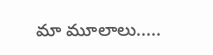మా మూలాలు.....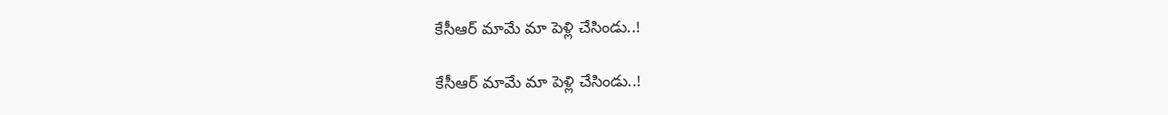కేసీఆర్‌ మామే మా పెళ్లి చేసిండు..!

కేసీఆర్‌ మామే మా పెళ్లి చేసిండు..!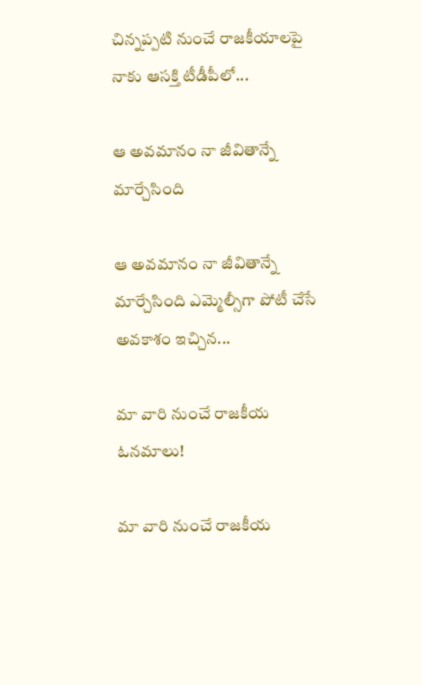చిన్నప్ప‌టి నుంచే రాజకీయాలపై నాకు ఆసక్తి టీడీపీలో...

ఆ అవమానం నా జీవితాన్నే మార్చేసింది

ఆ అవమానం నా జీవితాన్నే మార్చేసింది ఎమ్మెల్సీగా పోటీ చేసే అవ‌కాశం ఇచ్చిన...

మా వారి నుంచే రాజకీయ ఓనమాలు!

మా వారి నుంచే రాజకీయ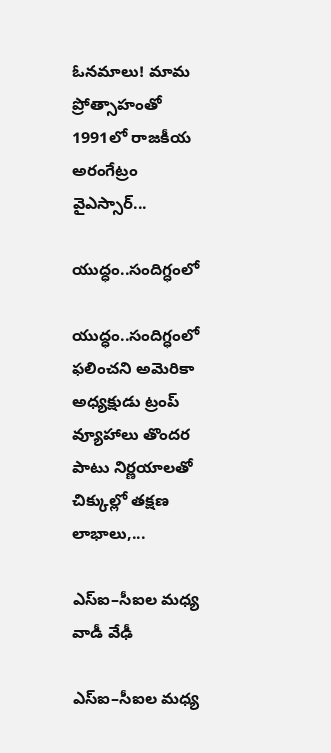ఓనమాలు! మామ ప్రోత్సాహంతో 1991లో రాజకీయ అరంగేట్రం వైఎస్సార్‌...

యుద్ధం..సందిగ్ధంలో

యుద్ధం..సందిగ్ధంలో ఫ‌లించని అమెరికా అధ్య‌క్షుడు ట్రంప్ వ్యూహాలు తొంద‌ర పాటు నిర్ణ‌యాల‌తో చిక్కుల్లో తక్షణ లాభాలు,...

ఎస్ఐ–సీఐల మ‌ధ్య వాడీ వేఢీ

ఎస్ఐ–సీఐల మ‌ధ్య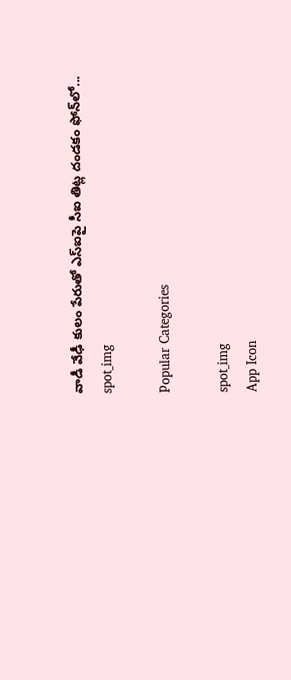వాడీ వేఢీ కులం పేరుతో ఎస్ఐపై సీఐ తిట్ల దండ‌కం ఫోన్‌లో...
spot_img

Popular Categories

spot_img
App Icon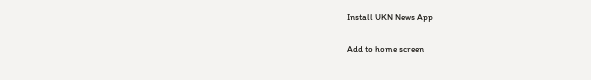Install UKN News App

Add to home screen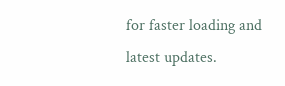for faster loading and latest updates.